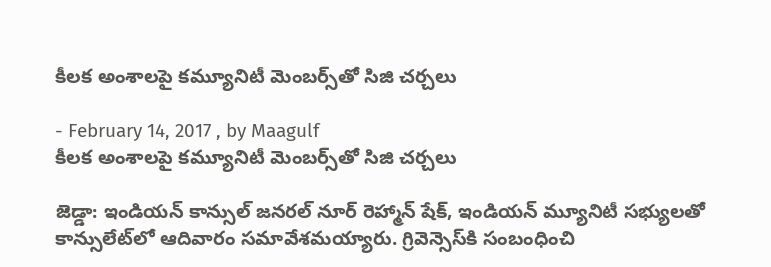కీలక అంశాలపై కమ్యూనిటీ మెంబర్స్‌తో సిజి చర్చలు

- February 14, 2017 , by Maagulf
కీలక అంశాలపై కమ్యూనిటీ మెంబర్స్‌తో సిజి చర్చలు

జెడ్డా: ఇండియన్‌ కాన్సుల్‌ జనరల్‌ నూర్‌ రెహ్మాన్‌ షేక్‌, ఇండియన్‌ మ్యూనిటీ సభ్యులతో కాన్సులేట్‌లో ఆదివారం సమావేశమయ్యారు. గ్రివెన్సెస్‌కి సంబంధించి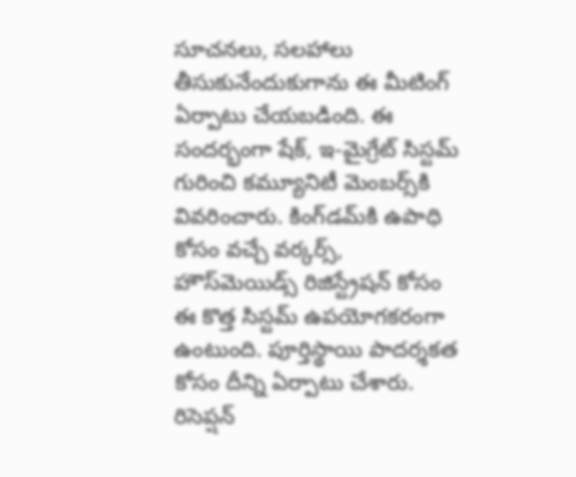సూచనలు, సలహాలు తీసుకునేందుకుగాను ఈ మీటింగ్‌ ఏర్పాటు చేయబడింది. ఈ సందర్భంగా షేక్‌, ఇ-మైగ్రేట్‌ సిస్టమ్‌ గురించి కమ్యూనిటీ మెంబర్స్‌కి వివరించారు. కింగ్‌డమ్‌కి ఉపాధి కోసం వచ్చే వర్కర్స్‌, హౌస్‌మెయిడ్స్‌ రిజిస్ట్రేషన్‌ కోసం ఈ కొత్త సిస్టమ్‌ ఉపయోగకరంగా ఉంటుంది. పూర్తిస్థాయి పాదర్శకత కోసం దీన్ని ఏర్పాటు చేశారు. రిసెప్షన్‌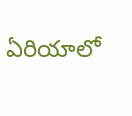ఏరియాలో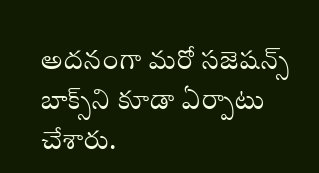అదనంగా మరో సజెషన్స్‌ బాక్స్‌ని కూడా ఏర్పాటు చేశారు.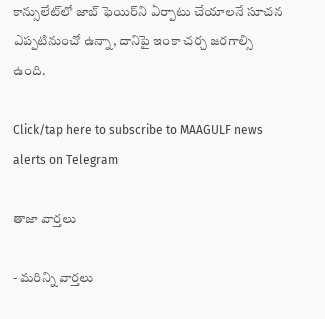కాన్సులేట్‌లో జాబ్‌ ఫెయిర్‌ని ఏర్పాటు చేయాలనే సూచన ఎప్పటినుంచో ఉన్నా, దానిపై ఇంకా చర్చ జరగాల్సి ఉంది.

Click/tap here to subscribe to MAAGULF news alerts on Telegram

తాజా వార్తలు

- మరిన్ని వార్తలు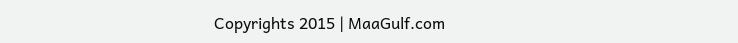Copyrights 2015 | MaaGulf.com